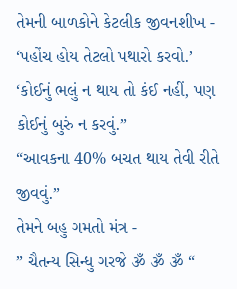તેમની બાળકોને કેટલીક જીવનશીખ -
‘પહોંચ હોય તેટલો પથારો કરવો.’
‘કોઈનું ભલું ન થાય તો કંઈ નહીં, પણ કોઈનું બુરું ન કરવું.”
“આવકના 40% બચત થાય તેવી રીતે જીવવું.”
તેમને બહુ ગમતો મંત્ર -
” ચૈતન્ય સિન્ધુ ગરજે ૐ ૐ ૐ “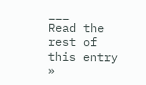___
Read the rest of this entry »